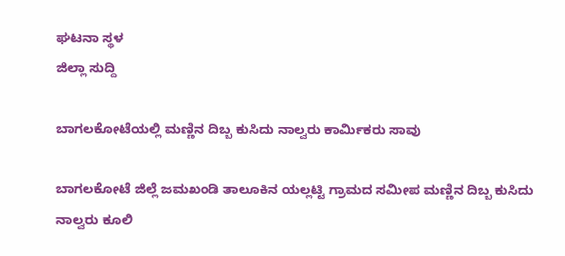ಘಟನಾ ಸ್ಥಳ
ಜಿಲ್ಲಾ ಸುದ್ದಿ

ಬಾಗಲಕೋಟೆಯಲ್ಲಿ ಮಣ್ಣಿನ ದಿಬ್ಬ ಕುಸಿದು ನಾಲ್ವರು ಕಾರ್ಮಿಕರು ಸಾವು

ಬಾಗಲಕೋಟೆ ಜಿಲ್ಲೆ ಜಮಖಂಡಿ ತಾಲೂಕಿನ ಯಲ್ಲಟ್ಟಿ ಗ್ರಾಮದ ಸಮೀಪ ಮಣ್ಣಿನ ದಿಬ್ಬ ಕುಸಿದು ನಾಲ್ವರು ಕೂಲಿ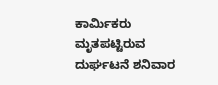ಕಾರ್ಮಿಕರು ಮೃತಪಟ್ಟಿರುವ ದುರ್ಘಟನೆ ಶನಿವಾರ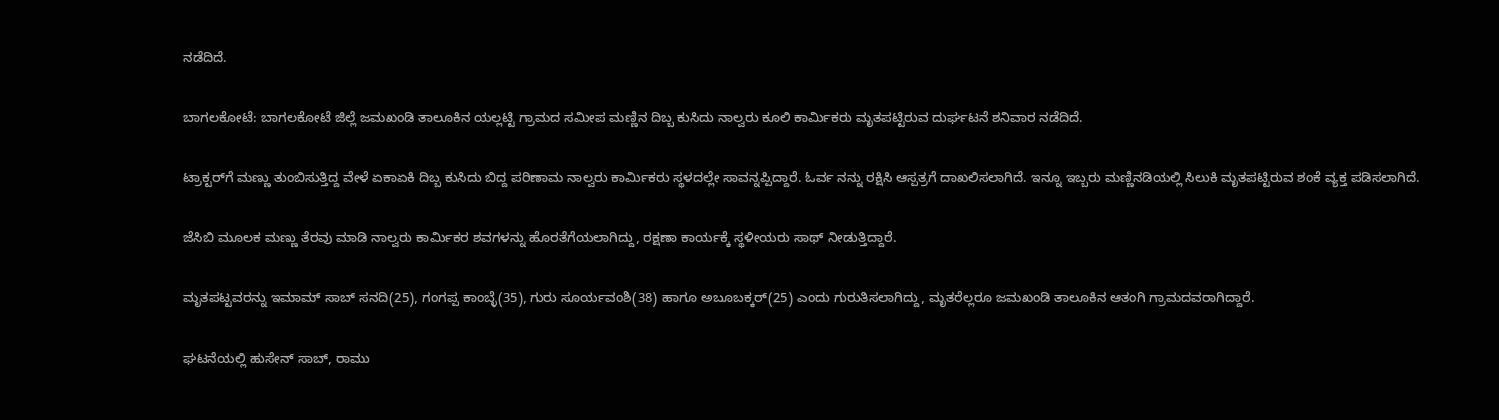ನಡೆದಿದೆ.

ಬಾಗಲಕೋಟೆ: ಬಾಗಲಕೋಟೆ ಜಿಲ್ಲೆ ಜಮಖಂಡಿ ತಾಲೂಕಿನ ಯಲ್ಲಟ್ಟಿ ಗ್ರಾಮದ ಸಮೀಪ ಮಣ್ಣಿನ ದಿಬ್ಬ ಕುಸಿದು ನಾಲ್ವರು ಕೂಲಿ ಕಾರ್ಮಿಕರು ಮೃತಪಟ್ಟಿರುವ ದುರ್ಘಟನೆ ಶನಿವಾರ ನಡೆದಿದೆ.

ಟ್ರಾಕ್ಟರ್‌ಗೆ ಮಣ್ಣು ತುಂಬಿಸುತ್ತಿದ್ದ ವೇಳೆ ಏಕಾಏಕಿ ದಿಬ್ಬ ಕುಸಿದು ಬಿದ್ದ ಪರಿಣಾಮ ನಾಲ್ವರು ಕಾರ್ಮಿಕರು ಸ್ಥಳದಲ್ಲೇ ಸಾವನ್ನಪ್ಪಿದ್ದಾರೆ. ಓರ್ವ ನನ್ನು ರಕ್ಷಿಸಿ ಆಸ್ಪತ್ರಗೆ ದಾಖಲಿಸಲಾಗಿದೆ. ಇನ್ನೂ ಇಬ್ಬರು ಮಣ್ಣಿನಡಿಯಲ್ಲಿ ಸಿಲುಕಿ ಮೃತಪಟ್ಟಿರುವ ಶಂಕೆ ವ್ಯಕ್ತ ಪಡಿಸಲಾಗಿದೆ.

ಜೆಸಿಬಿ ಮೂಲಕ ಮಣ್ಣು ತೆರವು ಮಾಡಿ ನಾಲ್ವರು ಕಾರ್ಮಿಕರ ಶವಗಳನ್ನು ಹೊರತೆಗೆಯಲಾಗಿದ್ದು, ರಕ್ಷಣಾ ಕಾರ್ಯಕ್ಕೆ ಸ್ಥಳೀಯರು ಸಾಥ್ ನೀಡುತ್ತಿದ್ದಾರೆ.

ಮೃತಪಟ್ಟವರನ್ನು ಇಮಾಮ್ ಸಾಬ್ ಸನದಿ(25), ಗಂಗಪ್ಪ ಕಾಂಬ್ಳೆ(35), ಗುರು ಸೂರ್ಯವಂಶಿ(38) ಹಾಗೂ ಅಬೂಬಕ್ಕರ್(25) ಎಂದು ಗುರುತಿಸಲಾಗಿದ್ದು, ಮೃತರೆಲ್ಲರೂ ಜಮಖಂಡಿ ತಾಲೂಕಿನ ಆತಂಗಿ ಗ್ರಾಮದವರಾಗಿದ್ದಾರೆ.

ಘಟನೆಯಲ್ಲಿ ಹುಸೇನ್ ಸಾಬ್, ರಾಮು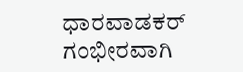ಧಾರವಾಡಕರ್ ಗಂಭೀರವಾಗಿ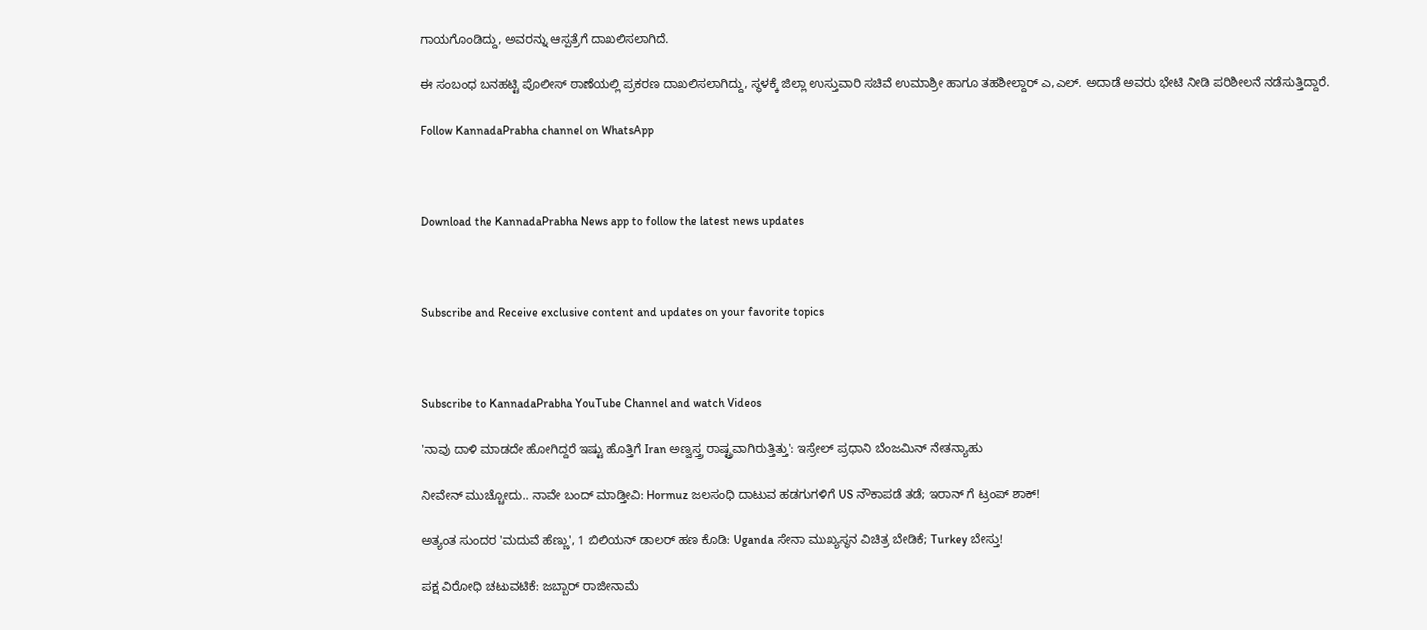ಗಾಯಗೊಂಡಿದ್ದು, ಅವರನ್ನು ಆಸ್ಪತ್ರೆಗೆ ದಾಖಲಿಸಲಾಗಿದೆ.

ಈ ಸಂಬಂಧ ಬನಹಟ್ಟಿ ಪೊಲೀಸ್ ಠಾಣೆಯಲ್ಲಿ ಪ್ರಕರಣ ದಾಖಲಿಸಲಾಗಿದ್ದು, ಸ್ಥಳಕ್ಕೆ ಜಿಲ್ಲಾ ಉಸ್ತುವಾರಿ ಸಚಿವೆ ಉಮಾಶ್ರೀ ಹಾಗೂ ತಹಶೀಲ್ದಾರ್ ಎ,ಎಲ್. ಅದಾಡೆ ಅವರು ಭೇಟಿ ನೀಡಿ ಪರಿಶೀಲನೆ ನಡೆಸುತ್ತಿದ್ದಾರೆ.

Follow KannadaPrabha channel on WhatsApp



Download the KannadaPrabha News app to follow the latest news updates



Subscribe and Receive exclusive content and updates on your favorite topics



Subscribe to KannadaPrabha YouTube Channel and watch Videos

'ನಾವು ದಾಳಿ ಮಾಡದೇ ಹೋಗಿದ್ದರೆ ಇಷ್ಟು ಹೊತ್ತಿಗೆ Iran ಅಣ್ವಸ್ತ್ರ ರಾಷ್ಟ್ರವಾಗಿರುತ್ತಿತ್ತು': ಇಸ್ರೇಲ್ ಪ್ರಧಾನಿ ಬೆಂಜಮಿನ್ ನೇತನ್ಯಾಹು

ನೀವೇನ್ ಮುಚ್ಚೋದು.. ನಾವೇ ಬಂದ್ ಮಾಡ್ತೀವಿ: Hormuz ಜಲಸಂಧಿ ದಾಟುವ ಹಡಗುಗಳಿಗೆ US ನೌಕಾಪಡೆ ತಡೆ; ಇರಾನ್ ಗೆ ಟ್ರಂಪ್ ಶಾಕ್!

ಅತ್ಯಂತ ಸುಂದರ 'ಮದುವೆ ಹೆಣ್ಣು', 1 ಬಿಲಿಯನ್ ಡಾಲರ್ ಹಣ ಕೊಡಿ: Uganda ಸೇನಾ ಮುಖ್ಯಸ್ಥನ ವಿಚಿತ್ರ ಬೇಡಿಕೆ; Turkey ಬೇಸ್ತು!

ಪಕ್ಷ ವಿರೋಧಿ ಚಟುವಟಿಕೆ: ಜಬ್ಬಾರ್ ರಾಜೀನಾಮೆ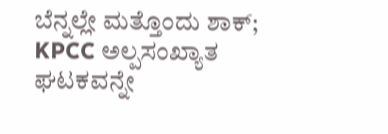ಬೆನ್ನಲ್ಲೇ ಮತ್ತೊಂದು ಶಾಕ್; KPCC ಅಲ್ಪಸಂಖ್ಯಾತ ಘಟಕವನ್ನೇ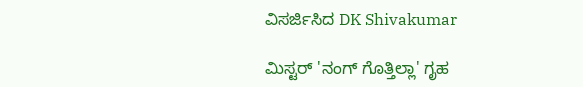ವಿಸರ್ಜಿಸಿದ DK Shivakumar

ಮಿಸ್ಟರ್ 'ನಂಗ್ ಗೊತ್ತಿಲ್ಲಾ' ಗೃಹ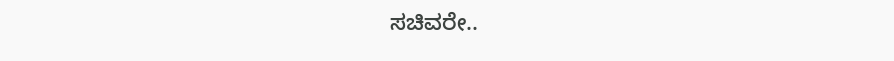ಸಚಿವರೇ..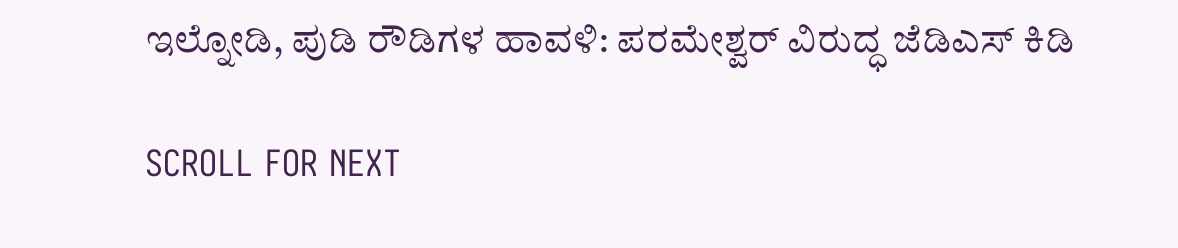ಇಲ್ನೋಡಿ, ಪುಡಿ ರೌಡಿಗಳ ಹಾವಳಿ: ಪರಮೇಶ್ವರ್ ವಿರುದ್ಧ ಜೆಡಿಎಸ್ ಕಿಡಿ

SCROLL FOR NEXT